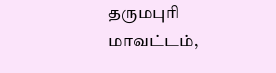தருமபுரி மாவட்டம்,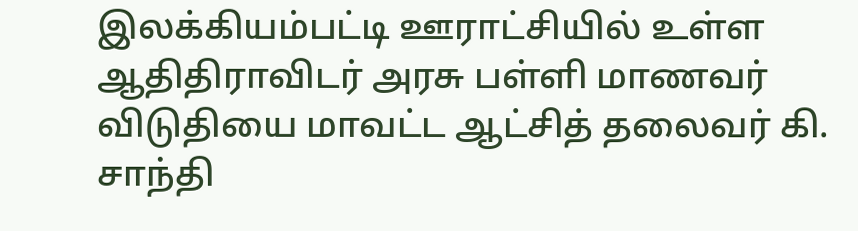இலக்கியம்பட்டி ஊராட்சியில் உள்ள ஆதிதிராவிடர் அரசு பள்ளி மாணவர் விடுதியை மாவட்ட ஆட்சித் தலைவர் கி. சாந்தி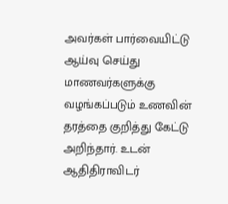அவர்கள் பார்வையிட்டு ஆய்வு செய்து மாணவர்களுக்கு வழங்கப்படும் உணவின் தரத்தை குறித்து கேட்டு அறிந்தார். உடன் ஆதிதிராவிடர்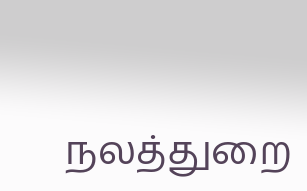நலத்துறை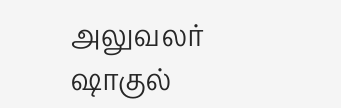அலுவலர் ஷாகுல்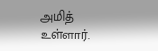அமித் உள்ளார்.